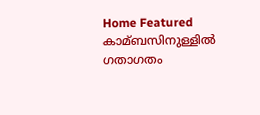Home Featured കാമ്ബസിനുള്ളില്‍ ഗതാഗതം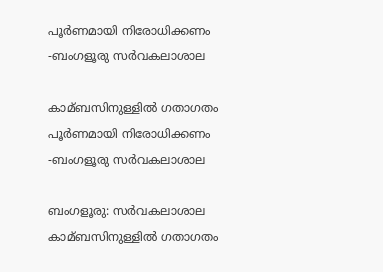പൂര്‍ണമായി നിരോധിക്കണം -ബംഗളൂരു സര്‍വകലാശാല

കാമ്ബസിനുള്ളില്‍ ഗതാഗതം പൂര്‍ണമായി നിരോധിക്കണം -ബംഗളൂരു സര്‍വകലാശാല

ബംഗളൂരു: സര്‍വകലാശാല കാമ്ബസിനുള്ളില്‍ ഗതാഗതം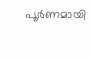പൂര്‍ണമായി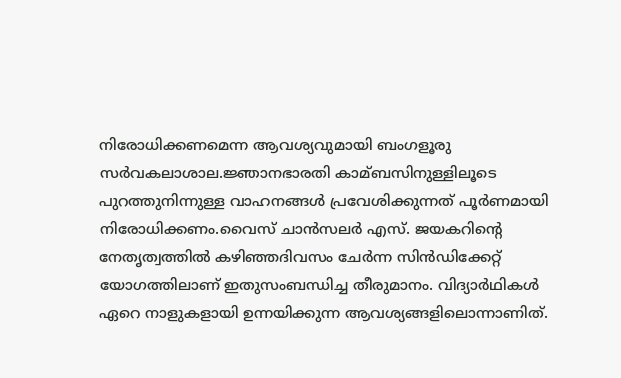നിരോധിക്കണമെന്ന ആവശ്യവുമായി ബംഗളൂരു സര്‍വകലാശാല.ജ്ഞാനഭാരതി കാമ്ബസിനുള്ളിലൂടെ പുറത്തുനിന്നുള്ള വാഹനങ്ങള്‍ പ്രവേശിക്കുന്നത് പൂര്‍ണമായി നിരോധിക്കണം.വൈസ് ചാന്‍സലര്‍ എസ്. ജയകറിന്റെ നേതൃത്വത്തില്‍ കഴിഞ്ഞദിവസം ചേര്‍ന്ന സിന്‍ഡിക്കേറ്റ് യോഗത്തിലാണ് ഇതുസംബന്ധിച്ച തീരുമാനം. വിദ്യാര്‍ഥികള്‍ ഏറെ നാളുകളായി ഉന്നയിക്കുന്ന ആവശ്യങ്ങളിലൊന്നാണിത്.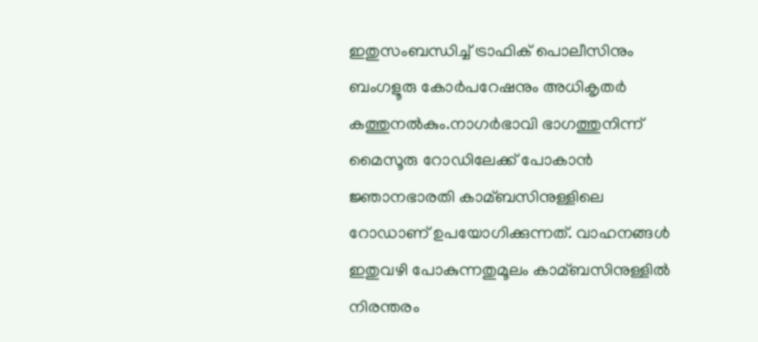ഇതുസംബന്ധിച്ച്‌ ട്രാഫിക് പൊലീസിനും ബംഗളൂരു കോര്‍പറേഷനും അധികൃതര്‍ കത്തുനല്‍കും.നാഗര്‍ഭാവി ഭാഗത്തുനിന്ന് മൈസൂരു റോഡിലേക്ക് പോകാന്‍ ജ്ഞാനഭാരതി കാമ്ബസിനുള്ളിലെ റോഡാണ് ഉപയോഗിക്കുന്നത്. വാഹനങ്ങള്‍ ഇതുവഴി പോകുന്നതുമൂലം കാമ്ബസിനുള്ളില്‍ നിരന്തരം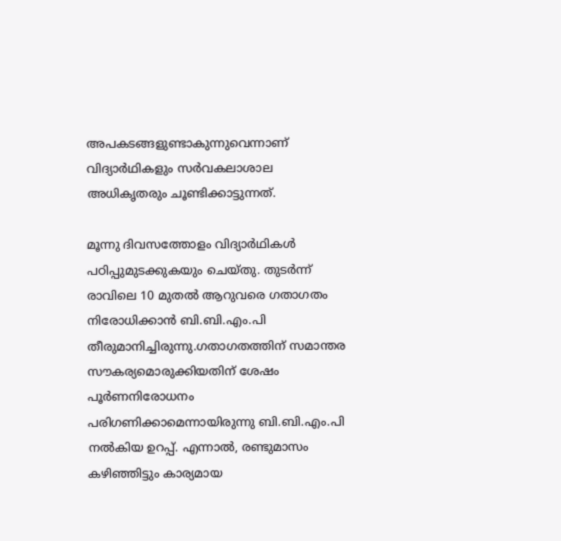അപകടങ്ങളുണ്ടാകുന്നുവെന്നാണ് വിദ്യാര്‍ഥികളും സര്‍വകലാശാല അധികൃതരും ചൂണ്ടിക്കാട്ടുന്നത്.

മൂന്നു ദിവസത്തോളം വിദ്യാര്‍ഥികള്‍ പഠിപ്പുമുടക്കുകയും ചെയ്തു. തുടര്‍ന്ന് രാവിലെ 10 മുതല്‍ ആറുവരെ ഗതാഗതം നിരോധിക്കാന്‍ ബി.ബി.എം.പി തീരുമാനിച്ചിരുന്നു.ഗതാഗതത്തിന് സമാന്തര സൗകര്യമൊരുക്കിയതിന് ശേഷം പൂര്‍ണനിരോധനം പരിഗണിക്കാമെന്നായിരുന്നു ബി.ബി.എം.പി നല്‍കിയ ഉറപ്പ്. എന്നാല്‍, രണ്ടുമാസം കഴിഞ്ഞിട്ടും കാര്യമായ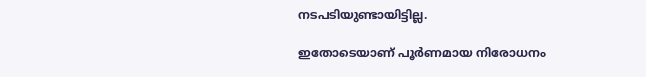നടപടിയുണ്ടായിട്ടില്ല.

ഇതോടെയാണ് പൂര്‍ണമായ നിരോധനം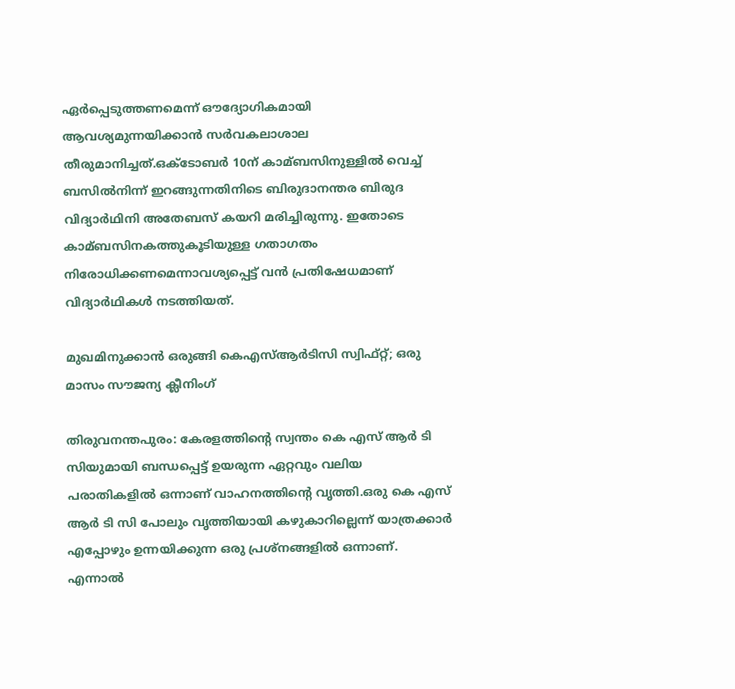ഏര്‍പ്പെടുത്തണമെന്ന് ഔദ്യോഗികമായി ആവശ്യമുന്നയിക്കാന്‍ സര്‍വകലാശാല തീരുമാനിച്ചത്.ഒക്‌ടോബര്‍ 10ന് കാമ്ബസിനുള്ളില്‍ വെച്ച്‌ ബസില്‍നിന്ന് ഇറങ്ങുന്നതിനിടെ ബിരുദാനന്തര ബിരുദ വിദ്യാര്‍ഥിനി അതേബസ് കയറി മരിച്ചിരുന്നു. ഇതോടെ കാമ്ബസിനകത്തുകൂടിയുള്ള ഗതാഗതം നിരോധിക്കണമെന്നാവശ്യപ്പെട്ട് വന്‍ പ്രതിഷേധമാണ് വിദ്യാര്‍ഥികള്‍ നടത്തിയത്.

മുഖമിനുക്കാന്‍ ഒരുങ്ങി കെഎസ്‌ആര്‍ടിസി സ്വിഫ്റ്റ്; ഒരു മാസം സൗജന്യ ക്ലീനിംഗ്

തിരുവനന്തപുരം: കേരളത്തിന്റെ സ്വന്തം കെ എസ് ആര്‍ ടി സിയുമായി ബന്ധപ്പെട്ട് ഉയരുന്ന ഏറ്റവും വലിയ പരാതികളില്‍ ഒന്നാണ് വാഹനത്തിന്റെ വൃത്തി.ഒരു കെ എസ് ആര്‍ ടി സി പോലും വൃത്തിയായി കഴുകാറില്ലെന്ന് യാത്രക്കാര്‍ എപ്പോഴും ഉന്നയിക്കുന്ന ഒരു പ്രശ്‌നങ്ങളില്‍ ഒന്നാണ്. എന്നാല്‍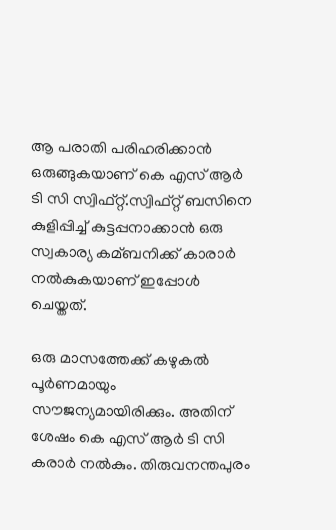ആ പരാതി പരിഹരിക്കാന്‍ ഒരുങ്ങുകയാണ് കെ എസ് ആര്‍ ടി സി സ്വിഫ്റ്റ്.സ്വിഫ്റ്റ് ബസിനെ കുളിപ്പിച്ച്‌ കുട്ടപ്പനാക്കാന്‍ ഒരു സ്വകാര്യ കമ്ബനിക്ക് കാരാര്‍ നല്‍കുകയാണ് ഇപ്പോള്‍ ചെയ്തത്.

ഒരു മാസത്തേക്ക് കഴുകല്‍ പൂര്‍ണമായും സൗജന്യമായിരിക്കും. അതിന് ശേഷം കെ എസ് ആര്‍ ടി സി കരാര്‍ നല്‍കും. തിരുവനന്തപുരം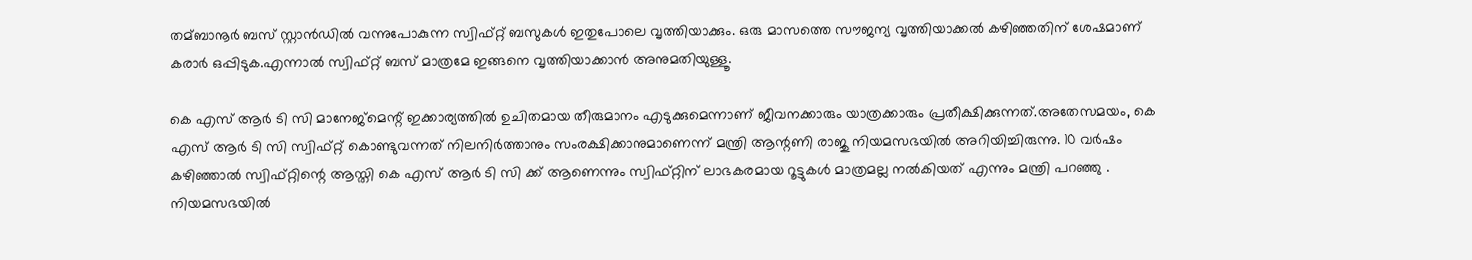തമ്ബാനൂര്‍ ബസ് സ്റ്റാന്‍ഡില്‍ വന്നുപോകുന്ന സ്വിഫ്റ്റ് ബസുകള്‍ ഇതുപോലെ വൃത്തിയാക്കും. ഒരു മാസത്തെ സൗജന്യ വൃത്തിയാക്കല്‍ കഴിഞ്ഞതിന് ശേഷമാണ് കരാര്‍ ഒപ്പിടുക.എന്നാല്‍ സ്വിഫ്റ്റ് ബസ് മാത്രമേ ഇങ്ങനെ വൃത്തിയാക്കാന്‍ അനുമതിയുള്ളൂ.

കെ എസ് ആര്‍ ടി സി മാനേജ്‌മെന്റ് ഇക്കാര്യത്തില്‍ ഉചിതമായ തീരുമാനം എടുക്കുമെന്നാണ് ജീവനക്കാരും യാത്രക്കാരും പ്രതീക്ഷിക്കുന്നത്.അതേസമയം, കെ എസ് ആര്‍ ടി സി സ്വിഫ്റ്റ് കൊണ്ടുവന്നത് നിലനിര്‍ത്താനും സംരക്ഷിക്കാനുമാണെന്ന് മന്ത്രി ആന്റണി രാജു നിയമസഭയില്‍ അറിയിച്ചിരുന്നു. 10 വര്‍ഷം കഴിഞ്ഞാല്‍ സ്വിഫ്റ്റിന്റെ ആസ്തി കെ എസ് ആര്‍ ടി സി ക്ക് ആണെന്നും സ്വിഫ്റ്റിന് ലാഭകരമായ റൂട്ടുകള്‍ മാത്രമല്ല നല്‍കിയത് എന്നും മന്ത്രി പറഞ്ഞു . നിയമസഭയില്‍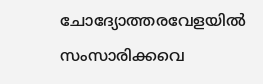ചോദ്യോത്തരവേളയില്‍ സംസാരിക്കവെ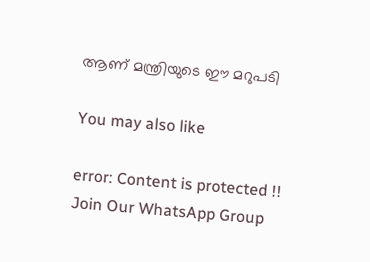ആണ് മന്ത്രിയുടെ ഈ മറുപടി

You may also like

error: Content is protected !!
Join Our WhatsApp Group